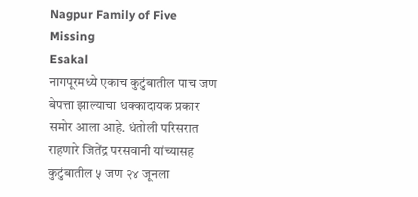Nagpur Family of Five Missing
Esakal
नागपूरमध्ये एकाच कुटुंबातील पाच जण बेपत्ता झाल्याचा धक्कादायक प्रकार समोर आला आहे. धंतोली परिसरात राहणारे जितेंद्र परसवानी यांच्यासह कुटुंबातील ५ जण २४ जूनला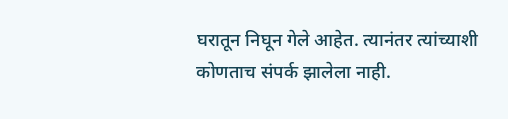घरातून निघून गेले आहेत. त्यानंतर त्यांच्याशी कोणताच संपर्क झालेला नाही.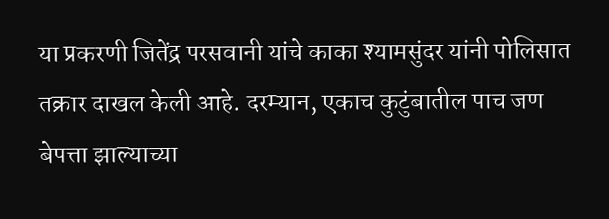या प्रकरणी जितेंद्र परसवानी यांचे काका श्यामसुंदर यांनी पोलिसात तक्रार दाखल केली आहे. दरम्यान, एकाच कुटुंबातील पाच जण बेपत्ता झाल्याच्या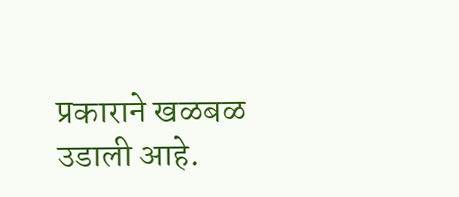प्रकाराने खळबळ उडाली आहे.